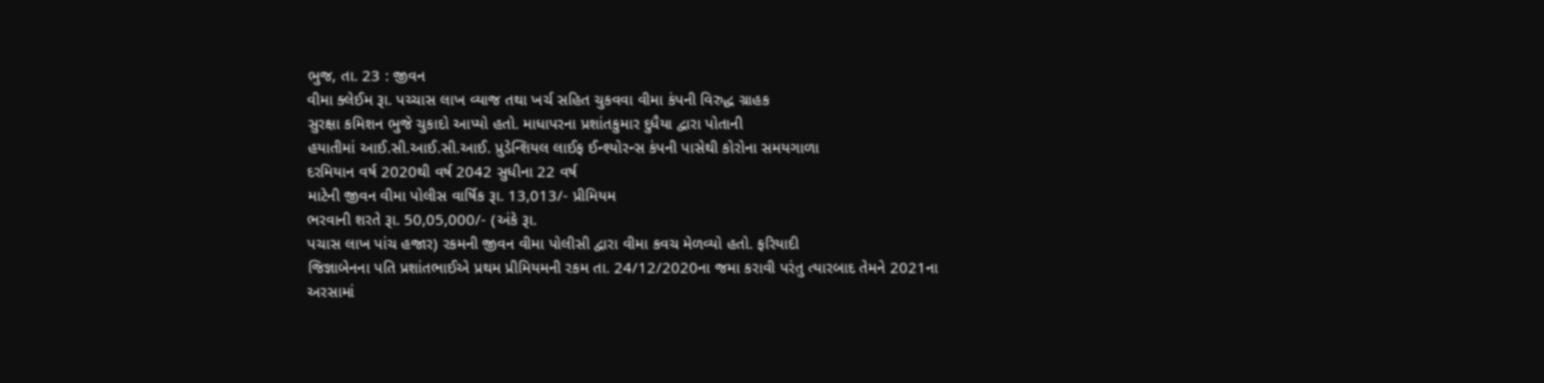ભુજ, તા. 23 : જીવન
વીમા ક્લેઈમ રૂા. પચ્ચાસ લાખ વ્યાજ તથા ખર્ચ સહિત ચુકવવા વીમા કંપની વિરુદ્ધ ગ્રાહક
સુરક્ષા કમિશન ભુજે ચુકાદો આપ્યો હતો. માધાપરના પ્રશાંતકુમાર દુધૈયા દ્વારા પોતાની
હયાતીમાં આઈ.સી.આઈ.સી.આઈ. પ્રુડેન્શિયલ લાઈફ ઈન્શ્યોરન્સ કંપની પાસેથી કોરોના સમયગાળા
દરમિયાન વર્ષ 2020થી વર્ષ 2042 સુધીના 22 વર્ષ
માટેની જીવન વીમા પોલીસ વાર્ષિક રૂા. 13,013/- પ્રીમિયમ
ભરવાની શરતે રૂા. 50,05,000/- (અંકે રૂા.
પચાસ લાખ પાંચ હજાર) રકમની જીવન વીમા પોલીસી દ્વારા વીમા કવચ મેળવ્યો હતો. ફરિયાદી
જિજ્ઞાબેનના પતિ પ્રશાંતભાઈએ પ્રથમ પ્રીમિયમની રકમ તા. 24/12/2020ના જમા કરાવી પરંતુ ત્યારબાદ તેમને 2021ના અરસામાં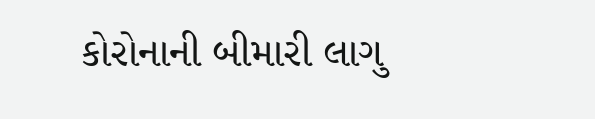કોરોનાની બીમારી લાગુ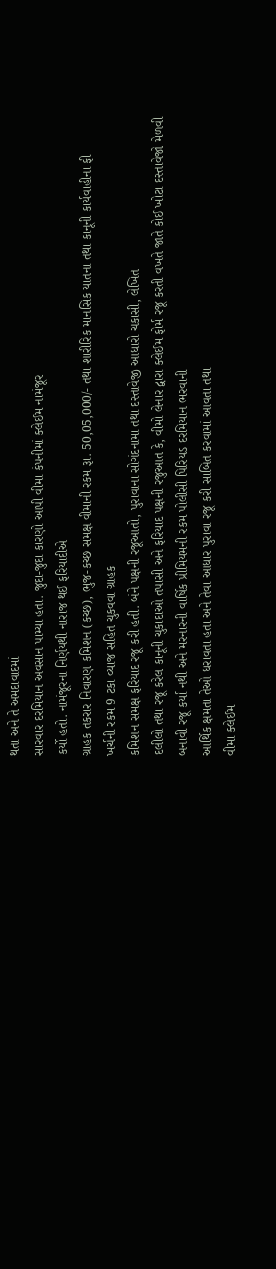થતા અને તે અમદાવાદમાં
સારવાર દરમિયાન અવસાન પામ્યા હતા. જુદા-જુદા કારણો આપી વીમા કંપનીમાં ક્લેઈમ નામંજૂર
કર્યો હતો. નામંજૂરના નિર્ણયથી નારાજ થઈ ફરિયાદીએ
ગ્રાહક તકરાર નિવારણ કમિશન (કચ્છ), ભુજ-કચ્છ સમક્ષ વીમાની રકમ રૂા. 50,05,000/- તથા શારીરિક માનસિક યાતના તથા કાનૂની કાર્યવાહીના ફી
ખર્ચની રકમ 9 ટકા વ્યાજ સહિત ચુકવવા ગ્રાહક
કમિશન સમક્ષ ફરિયાદ રજૂ કરી હતી. બંને પક્ષની રજૂઆતો, પુરાવાના સોગંદનામા તથા દસ્તાવેજી આધારો ચકાસી, લેખિત
દલીલો તથા રજૂ કરેલ કાનૂની ચુકાદાઓ તપાસી અને ફરિયાદ પક્ષની રજુઆત કે, વીમો લેનાર દ્વારા ક્લેઈમ ફોર્મ રજૂ કરતી વખતે જાતે કોઈ ખોટા દસ્તાવેજો મેળવી
બનાવી રજૂ કર્યા નથી અને મરનારની વાર્ષિક પ્રીમિયમની રકમ પોલીસી પિરિયડ દરમિયાન ભરવાની
આર્થિક ક્ષમતા તેઓ ધરાવતા હતા અને તેવા આધાર પુરાવા રજૂ કરી સાબિત કરવામાં આવતા તથા
વીમા ક્લેઈમ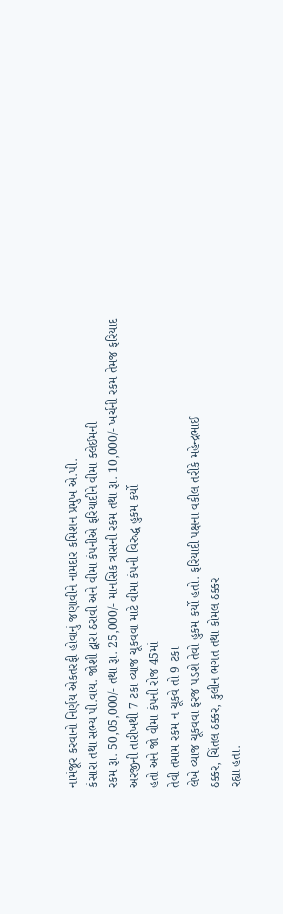નામંજૂર કરવાનો નિર્ણય એકતરફી હોવાનું જણાવીને નામદાર કમિશન પ્રમુખ એ.પી.
કંસારા તથા સભ્ય પી.વાય. જોશી દ્વારા ઠરાવી અને વીમા કંપનીએ ફરિયાદીને વીમા ક્લેઈમની
રકમ રૂા. 50,05,000/- તથા રૂા. 25,000/- માનસિક ત્રાસની રકમ તથા રૂા. 10,000/- ખર્ચની રકમ તેમજ ફરિયાદ અરજીની તારીખથી 7 ટકા વ્યાજ ચૂકવવા માટે વીમા કંપની વિરુદ્ધ હુકમ કર્યો
હતો અને જો વીમા કંપની રોજ 45માં
તેવી તમામ રકમ ન ચૂકવે તો 9 ટકા
લેખે વ્યાજ ચૂકવવા ફરજ પડશે તેવો હુકમ કર્યો હતો. ફરિયાદી પક્ષના વકીલ તરીકે મહેન્દ્રભાઈ
ઠક્કર, ચિંતલ ઠક્કર, કુલીન ભગત તથા કોમલ ઠક્કર
રહ્યા હતા.